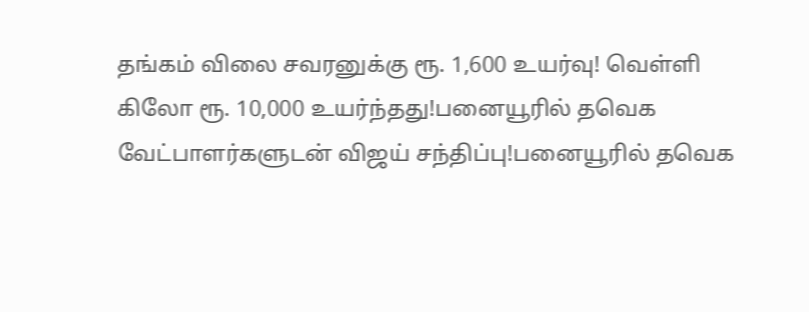தங்கம் விலை சவரனுக்கு ரூ. 1,600 உயர்வு! வெள்ளி கிலோ ரூ. 10,000 உயர்ந்தது!பனையூரில் தவெக வேட்பாளர்களுடன் விஜய் சந்திப்பு!பனையூரில் தவெக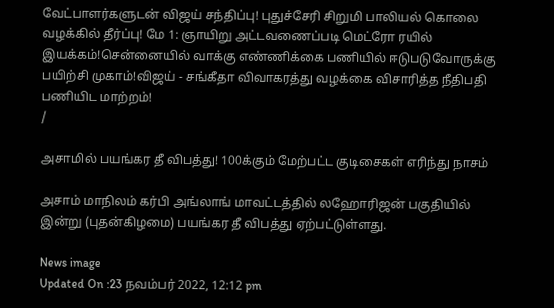வேட்பாளர்களுடன் விஜய் சந்திப்பு! புதுச்சேரி சிறுமி பாலியல் கொலை வழக்கில் தீர்ப்பு! மே 1: ஞாயிறு அட்டவணைப்படி மெட்ரோ ரயில் இயக்கம்!சென்னையில் வாக்கு எண்ணிக்கை பணியில் ஈடுபடுவோருக்கு பயிற்சி முகாம்!விஜய் - சங்கீதா விவாகரத்து வழக்கை விசாரித்த நீதிபதி பணியிட மாற்றம்!
/

அசாமில் பயங்கர தீ விபத்து! 100க்கும் மேற்பட்ட குடிசைகள் எரிந்து நாசம்

அசாம் மாநிலம் கர்பி அங்லாங் மாவட்டத்தில் லஹோரிஜன் பகுதியில் இன்று (புதன்கிழமை) பயங்கர தீ விபத்து ஏற்பட்டுள்ளது.

News image
Updated On :23 நவம்பர் 2022, 12:12 pm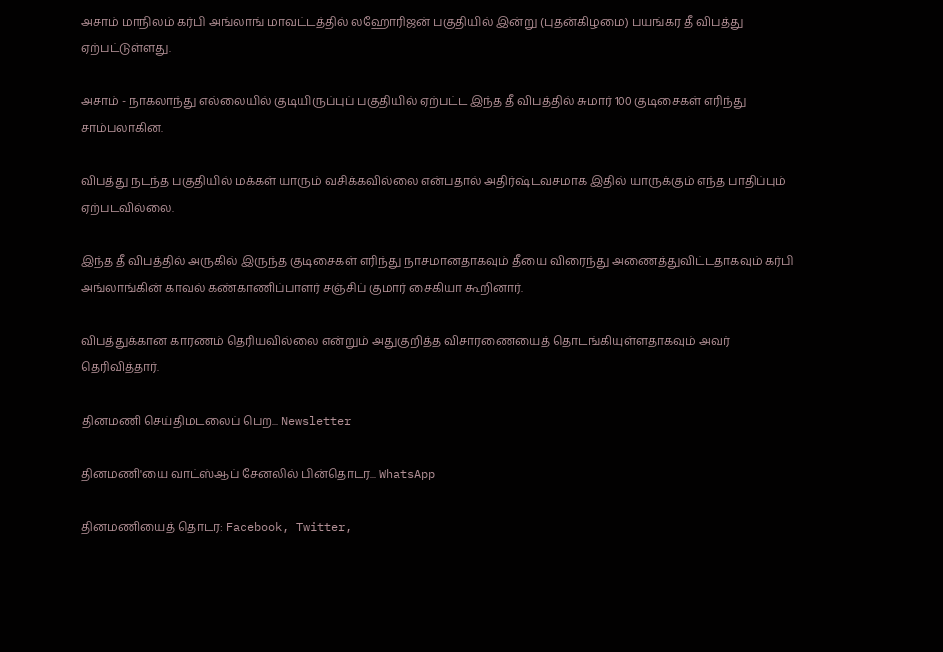அசாம் மாநிலம் கர்பி அங்லாங் மாவட்டத்தில் லஹோரிஜன் பகுதியில் இன்று (புதன்கிழமை) பயங்கர தீ விபத்து ஏற்பட்டுள்ளது.

அசாம் - நாகலாந்து எல்லையில் குடியிருப்புப் பகுதியில் ஏற்பட்ட இந்த தீ விபத்தில் சுமார் 100 குடிசைகள் எரிந்து சாம்பலாகின.

விபத்து நடந்த பகுதியில் மக்கள் யாரும் வசிக்கவில்லை என்பதால் அதிர்ஷ்டவசமாக இதில் யாருக்கும் எந்த பாதிப்பும் ஏற்படவில்லை.

இந்த தீ விபத்தில் அருகில் இருந்த குடிசைகள் எரிந்து நாசமானதாகவும் தீயை விரைந்து அணைத்துவிட்டதாகவும் கர்பி அங்லாங்கின் காவல் கண்காணிப்பாளர் சஞ்சிப் குமார் சைகியா கூறினார்.

விபத்துக்கான காரணம் தெரியவில்லை என்றும் அதுகுறித்த விசாரணையைத் தொடங்கியுள்ளதாகவும் அவர் தெரிவித்தார்.

தினமணி செய்திமடலைப் பெற... Newsletter

தினமணி'யை வாட்ஸ்ஆப் சேனலில் பின்தொடர... WhatsApp

தினமணியைத் தொடர: Facebook, Twitter,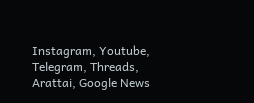Instagram, Youtube, Telegram, Threads, Arattai, Google News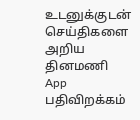உடனுக்குடன் செய்திகளை அறிய தினமணி App பதிவிறக்கம்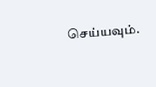செய்யவும்.